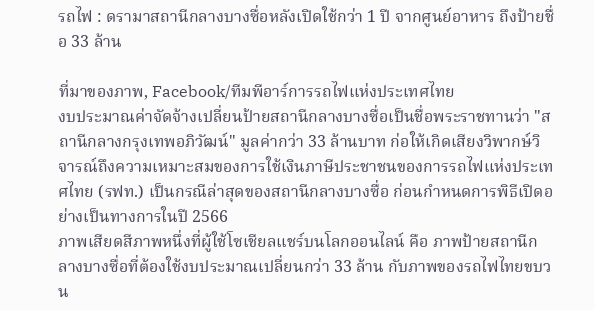รถไฟ : ดรามาสถานีกลางบางซื่อหลังเปิดใช้กว่า 1 ปี จากศูนย์อาหาร ถึงป้ายชื่อ 33 ล้าน

ที่มาของภาพ, Facebook/ทีมพีอาร์การรถไฟแห่งประเทศไทย
งบประมาณค่าจัดจ้างเปลี่ยนป้ายสถานีกลางบางซื่อเป็นชื่อพระราชทานว่า "สถานีกลางกรุงเทพอภิวัฒน์" มูลค่ากว่า 33 ล้านบาท ก่อให้เกิดเสียงวิพากษ์วิจารณ์ถึงความเหมาะสมของการใช้เงินภาษีประชาชนของการรถไฟแห่งประเทศไทย (รฟท.) เป็นกรณีล่าสุดของสถานีกลางบางซื่อ ก่อนกำหนดการพิธีเปิดอย่างเป็นทางการในปี 2566
ภาพเสียดสีภาพหนึ่งที่ผู้ใช้โซเชียลแชร์บนโลกออนไลน์ คือ ภาพป้ายสถานีกลางบางซื่อที่ต้องใช้งบประมาณเปลี่ยนกว่า 33 ล้าน กับภาพของรถไฟไทยขบวน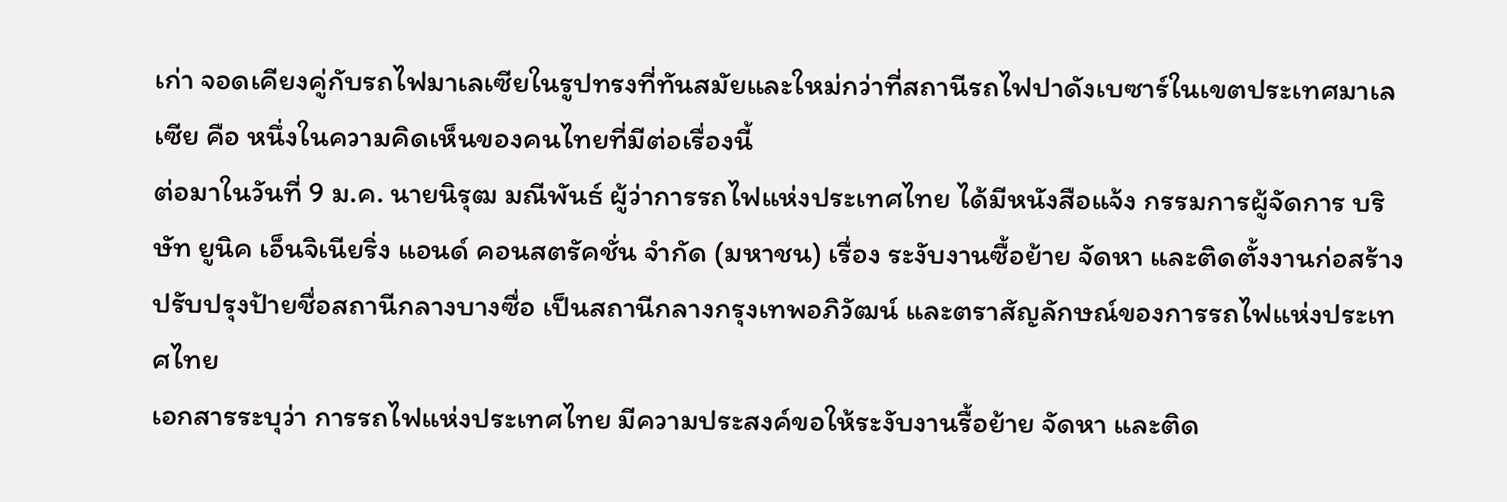เก่า จอดเคียงคู่กับรถไฟมาเลเซียในรูปทรงที่ทันสมัยและใหม่กว่าที่สถานีรถไฟปาดังเบซาร์ในเขตประเทศมาเลเซีย คือ หนึ่งในความคิดเห็นของคนไทยที่มีต่อเรื่องนี้
ต่อมาในวันที่ 9 ม.ค. นายนิรุฒ มณีพันธ์ ผู้ว่าการรถไฟแห่งประเทศไทย ได้มีหนังสือแจ้ง กรรมการผู้จัดการ บริษัท ยูนิค เอ็นจิเนียริ่ง แอนด์ คอนสตรัคชั่น จำกัด (มหาชน) เรื่อง ระงับงานซื้อย้าย จัดหา และติดตั้งงานก่อสร้างปรับปรุงป้ายชื่อสถานีกลางบางซื่อ เป็นสถานีกลางกรุงเทพอภิวัฒน์ และตราสัญลักษณ์ของการรถไฟแห่งประเทศไทย
เอกสารระบุว่า การรถไฟแห่งประเทศไทย มีความประสงค์ขอให้ระงับงานรื้อย้าย จัดหา และติด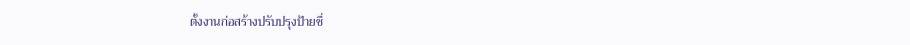ตั้งงานก่อสร้างปรับปรุงป้ายชื่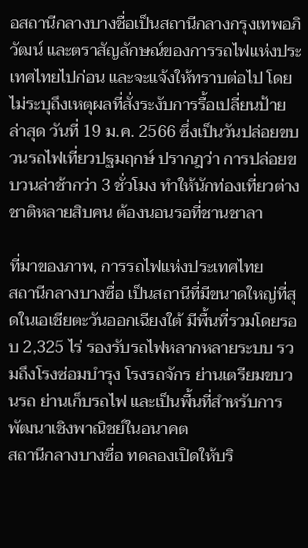อสถานีกลางบางชื่อเป็นสถานีกลางกรุงเทพอภิวัฒน์ และตราสัญลักษณ์ของการรถไฟแห่งประเทศไทยไปก่อน และจะแจ้งให้ทราบต่อไป โดยไม่ระบุถึงเหตุผลที่สั่งระงับการรื้อเปลี่ยนป้าย
ล่าสุด วันที่ 19 ม.ค. 2566 ซึ่งเป็นวันปล่อยขบวนรถไฟเที่ยวปฐมฤกษ์ ปรากฎว่า การปล่อยขบวนล่าช้ากว่า 3 ชั่วโมง ทำให้นักท่องเที่ยวต่างชาติหลายสิบคน ต้องนอนรอที่ชานชาลา

ที่มาของภาพ, การรถไฟแห่งประเทศไทย
สถานีกลางบางซื่อ เป็นสถานีที่มีขนาดใหญ่ที่สุดในเอเชียตะวันออกเฉียงใต้ มีพื้นที่รวมโดยรอบ 2,325 ไร่ รองรับรถไฟหลากหลายระบบ รวมถึงโรงซ่อมบำรุง โรงรถจักร ย่านเตรียมขบวนรถ ย่านเก็บรถไฟ และเป็นพื้นที่สำหรับการพัฒนาเชิงพาณิชย์ในอนาคต
สถานีกลางบางซื่อ ทดลองเปิดให้บริ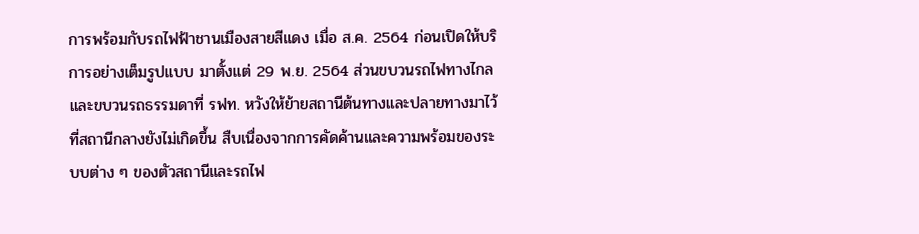การพร้อมกับรถไฟฟ้าชานเมืองสายสีแดง เมื่อ ส.ค. 2564 ก่อนเปิดให้บริการอย่างเต็มรูปแบบ มาตั้งแต่ 29 พ.ย. 2564 ส่วนขบวนรถไฟทางไกล และขบวนรถธรรมดาที่ รฟท. หวังให้ย้ายสถานีต้นทางและปลายทางมาไว้ที่สถานีกลางยังไม่เกิดขึ้น สืบเนื่องจากการคัดค้านและความพร้อมของระบบต่าง ๆ ของตัวสถานีและรถไฟ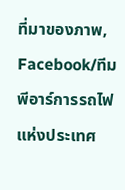ที่มาของภาพ, Facebook/ทีมพีอาร์การรถไฟแห่งประเทศ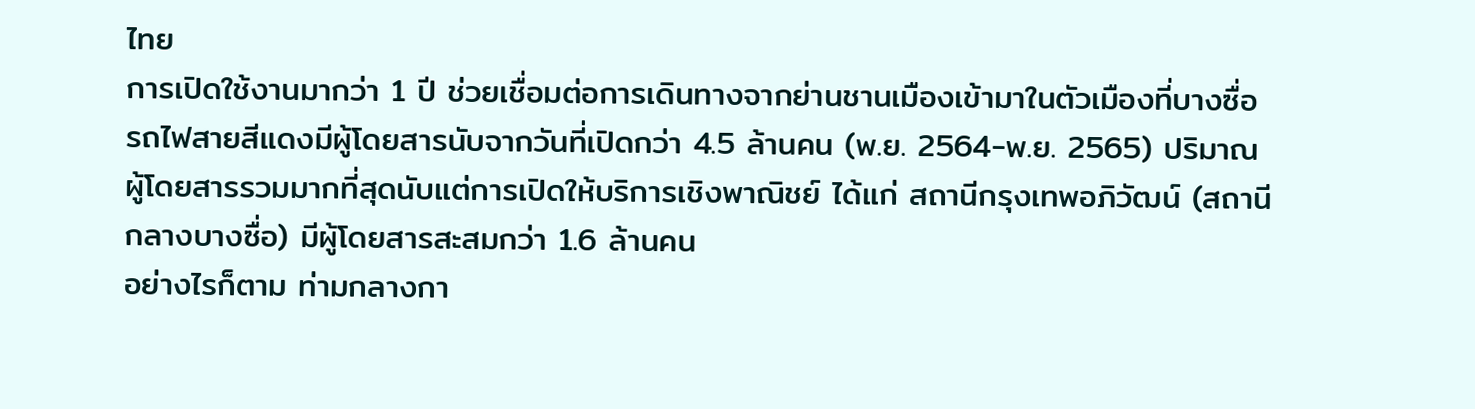ไทย
การเปิดใช้งานมากว่า 1 ปี ช่วยเชื่อมต่อการเดินทางจากย่านชานเมืองเข้ามาในตัวเมืองที่บางซื่อ รถไฟสายสีแดงมีผู้โดยสารนับจากวันที่เปิดกว่า 4.5 ล้านคน (พ.ย. 2564-พ.ย. 2565) ปริมาณผู้โดยสารรวมมากที่สุดนับแต่การเปิดให้บริการเชิงพาณิชย์ ได้แก่ สถานีกรุงเทพอภิวัฒน์ (สถานีกลางบางซื่อ) มีผู้โดยสารสะสมกว่า 1.6 ล้านคน
อย่างไรก็ตาม ท่ามกลางกา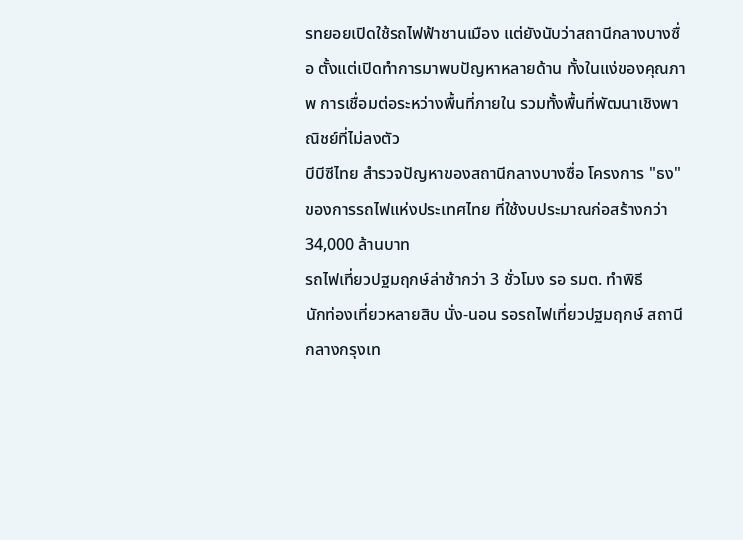รทยอยเปิดใช้รถไฟฟ้าชานเมือง แต่ยังนับว่าสถานีกลางบางซื่อ ตั้งแต่เปิดทำการมาพบปัญหาหลายด้าน ทั้งในแง่ของคุณภาพ การเชื่อมต่อระหว่างพื้นที่ภายใน รวมทั้งพื้นที่พัฒนาเชิงพาณิชย์ที่ไม่ลงตัว
บีบีซีไทย สำรวจปัญหาของสถานีกลางบางซื่อ โครงการ "ธง" ของการรถไฟแห่งประเทศไทย ที่ใช้งบประมาณก่อสร้างกว่า 34,000 ล้านบาท
รถไฟเที่ยวปฐมฤกษ์ล่าช้ากว่า 3 ชั่วโมง รอ รมต. ทำพิธี
นักท่องเที่ยวหลายสิบ นั่ง-นอน รอรถไฟเที่ยวปฐมฤกษ์ สถานีกลางกรุงเท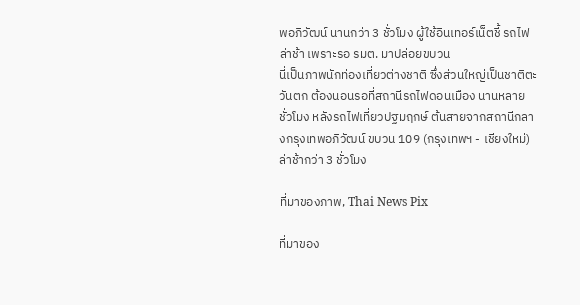พอภิวัฒน์ นานกว่า 3 ชั่วโมง ผู้ใช้อินเทอร์เน็ตชี้ รถไฟล่าช้า เพราะรอ รมต. มาปล่อยขบวน
นี่เป็นภาพนักท่องเที่ยวต่างชาติ ซึ่งส่วนใหญ่เป็นชาติตะวันตก ต้องนอนรอที่สถานีรถไฟดอนเมือง นานหลายชั่วโมง หลังรถไฟเที่ยวปฐมฤกษ์ ต้นสายจากสถานีกลางกรุงเทพอภิวัฒน์ ขบวน 109 (กรุงเทพฯ - เชียงใหม่) ล่าช้ากว่า 3 ชั่วโมง

ที่มาของภาพ, Thai News Pix

ที่มาของ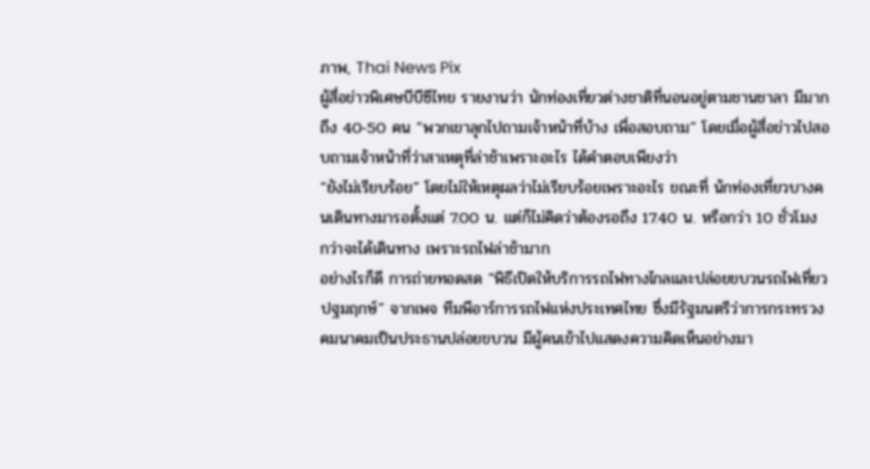ภาพ, Thai News Pix
ผู้สื่อข่าวพิเศษบีบีซีไทย รายงานว่า นักท่องเที่ยวต่างชาติที่นอนอยู่ตามชานชาลา มีมากถึง 40-50 คน “พวกเขาลุกไปถามเจ้าหน้าที่บ้าง เพื่อสอบถาม” โดยเมื่อผู้สื่อข่าวไปสอบถามเจ้าหน้าที่ว่าสาเหตุที่ล่าช้าเพราะอะไร ได้คำตอบเพียงว่า
“ยังไม่เรียบร้อย” โดยไม่ให้เหตุผลว่าไม่เรียบร้อยเพราะอะไร ขณะที่ น้กท่องเที่ยวบางคนเดินทางมารอตั้งแต่ 7.00 น. แต่ก็ไม่คิดว่าต้องรอถึง 17.40 น. หรือกว่า 10 ชั่วโมง กว่าจะได้เดินทาง เพราะรถไฟล่าช้ามาก
อย่างไรก็ดี การถ่ายทอดสด “พิธีเปิดให้บริการรถไฟทางไกลและปล่อยขบวนรถไฟเที่ยวปฐมฤกษ์” จากเพจ ทีมพีอาร์การรถไฟแห่งประเทศไทย ซึ่งมีรัฐมนตรีว่าการกระทรวงคมนาคมเป็นประธานปล่อยขบวน มีผู้คนเข้าไปแสดงความคิดเห็นอย่างมา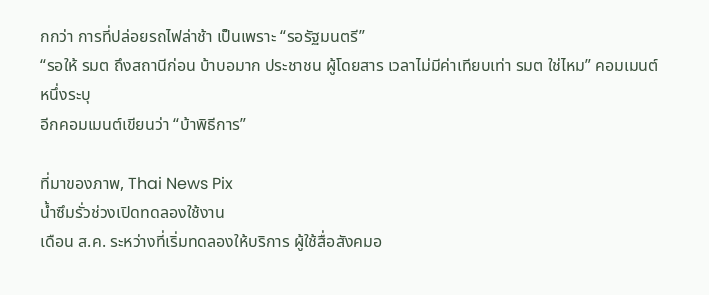กกว่า การที่ปล่อยรถไฟล่าช้า เป็นเพราะ “รอรัฐมนตรี”
“รอให้ รมต ถึงสถานีก่อน บ้าบอมาก ประชาชน ผู้โดยสาร เวลาไม่มีค่าเทียบเท่า รมต ใช่ไหม” คอมเมนต์หนึ่งระบุ
อีกคอมเมนต์เขียนว่า “บ้าพิธีการ”

ที่มาของภาพ, Thai News Pix
น้ำซึมรั่วช่วงเปิดทดลองใช้งาน
เดือน ส.ค. ระหว่างที่เริ่มทดลองให้บริการ ผู้ใช้สื่อสังคมอ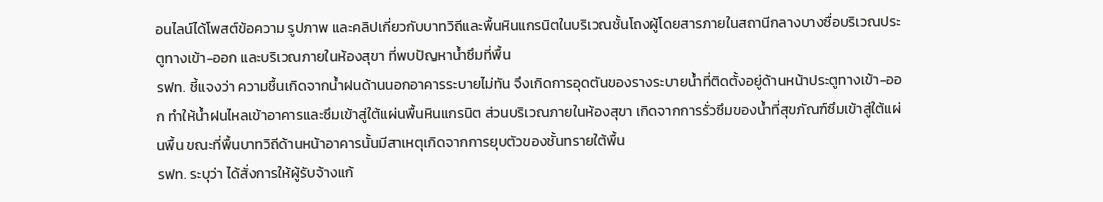อนไลน์ได้โพสต์ข้อความ รูปภาพ และคลิปเกี่ยวกับบาทวิถีและพื้นหินแกรนิตในบริเวณชั้นโถงผู้โดยสารภายในสถานีกลางบางซื่อบริเวณประตูทางเข้า-ออก และบริเวณภายในห้องสุขา ที่พบปัญหาน้ำซึมที่พื้น
รฟท. ชี้แจงว่า ความชื้นเกิดจากน้ำฝนด้านนอกอาคารระบายไม่ทัน จึงเกิดการอุดตันของรางระบายน้ำที่ติดตั้งอยู่ด้านหน้าประตูทางเข้า-ออก ทำให้น้ำฝนไหลเข้าอาคารและซึมเข้าสู่ใต้แผ่นพื้นหินแกรนิต ส่วนบริเวณภายในห้องสุขา เกิดจากการรั่วซึมของน้ำที่สุขภัณฑ์ซึมเข้าสู่ใต้แผ่นพื้น ขณะที่พื้นบาทวิถีด้านหน้าอาคารนั้นมีสาเหตุเกิดจากการยุบตัวของชั้นทรายใต้พื้น
รฟท. ระบุว่า ได้สั่งการให้ผู้รับจ้างแก้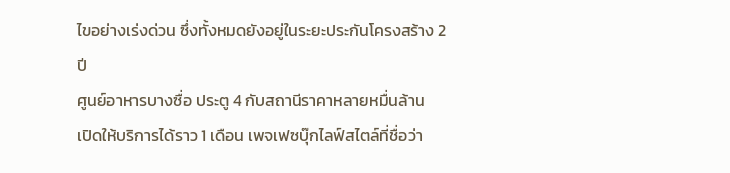ไขอย่างเร่งด่วน ซึ่งทั้งหมดยังอยู่ในระยะประกันโครงสร้าง 2 ปี
ศูนย์อาหารบางซื่อ ประตู 4 กับสถานีราคาหลายหมื่นล้าน
เปิดให้บริการได้ราว 1 เดือน เพจเฟซบุ๊กไลฟ์สไตล์ที่ชื่อว่า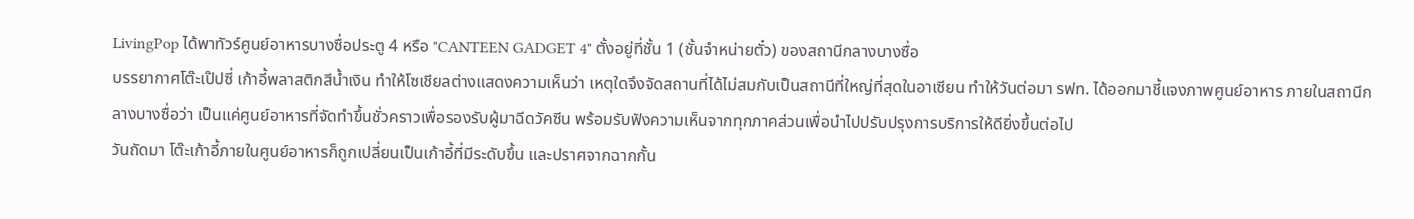LivingPop ได้พาทัวร์ศูนย์อาหารบางซื่อประตู 4 หรือ "CANTEEN GADGET 4" ตั้งอยู่ที่ชั้น 1 (ชั้นจำหน่ายตั๋ว) ของสถานีกลางบางซื่อ
บรรยากาศโต๊ะเป๊ปซี่ เก้าอี้พลาสติกสีน้ำเงิน ทำให้โซเชียลต่างแสดงความเห็นว่า เหตุใดจึงจัดสถานที่ได้ไม่สมกับเป็นสถานีที่ใหญ่ที่สุดในอาเซียน ทำให้วันต่อมา รฟท. ได้ออกมาชี้แจงภาพศูนย์อาหาร ภายในสถานีกลางบางซื่อว่า เป็นแค่ศูนย์อาหารที่จัดทำขึ้นชั่วคราวเพื่อรองรับผู้มาฉีดวัคซีน พร้อมรับฟังความเห็นจากทุกภาคส่วนเพื่อนำไปปรับปรุงการบริการให้ดียิ่งขึ้นต่อไป
วันถัดมา โต๊ะเก้าอี้ภายในศูนย์อาหารก็ถูกเปลี่ยนเป็นเก้าอี้ที่มีระดับขึ้น และปราศจากฉากกั้น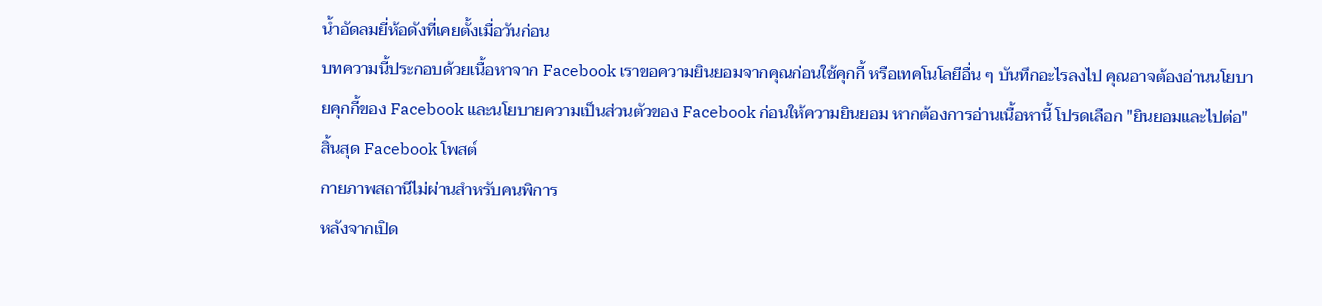น้ำอัดลมยี่ห้อดังที่เคยตั้งเมื่อวันก่อน
บทความนี้ประกอบด้วยเนื้อหาจาก Facebook เราขอความยินยอมจากคุณก่อนใช้คุกกี้ หรือเทคโนโลยีอื่น ๆ บันทึกอะไรลงไป คุณอาจต้องอ่านนโยบายคุกกี้ของ Facebook และนโยบายความเป็นส่วนตัวของ Facebook ก่อนให้ความยินยอม หากต้องการอ่านเนื้อหานี้ โปรดเลือก "ยินยอมและไปต่อ"
สิ้นสุด Facebook โพสต์
กายภาพสถานีไม่ผ่านสำหรับคนพิการ
หลังจากเปิด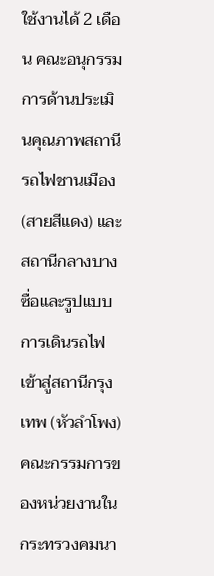ใช้งานได้ 2 เดือน คณะอนุกรรมการด้านประเมินคุณภาพสถานีรถไฟชานเมือง (สายสีแดง) และสถานีกลางบางซื่อและรูปแบบการเดินรถไฟเข้าสู่สถานีกรุงเทพ (หัวลำโพง) คณะกรรมการของหน่วยงานในกระทรวงคมนา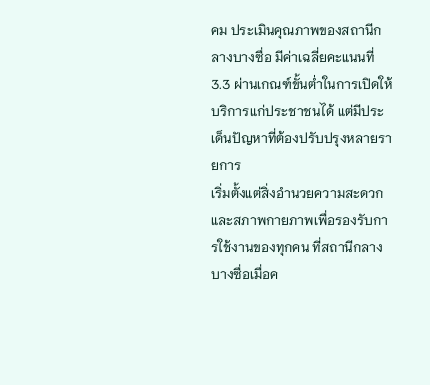คม ประเมินคุณภาพของสถานีกลางบางซื่อ มีค่าเฉลี่ยคะแนนที่ 3.3 ผ่านเกณฑ์ขั้นต่ำในการเปิดให้บริการแก่ประชาชนได้ แต่มีประเด็นปัญหาที่ต้องปรับปรุงหลายรายการ
เริ่มตั้งแต่สิ่งอำนวยความสะดวกและสภาพกายภาพเพื่อรองรับการใช้งานของทุกคน ที่สถานีกลางบางซื่อเมื่อค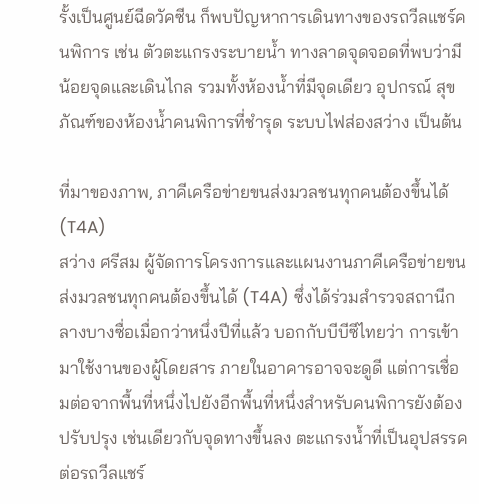รั้งเป็นศูนย์ฉีดวัคซีน ก็พบปัญหาการเดินทางของรถวีลแชร์คนพิการ เช่น ตัวตะแกรงระบายน้ำ ทางลาดจุดจอดที่พบว่ามีน้อยจุดและเดินไกล รวมทั้งห้องน้ำที่มีจุดเดียว อุปกรณ์ สุขภัณฑ์ของห้องน้ำคนพิการที่ชำรุด ระบบไฟส่องสว่าง เป็นต้น

ที่มาของภาพ, ภาคีเครือข่ายขนส่งมวลชนทุกคนต้องขึ้นได้ (T4A)
สว่าง ศรีสม ผู้จัดการโครงการและแผนงานภาคีเครือข่ายขนส่งมวลชนทุกคนต้องขึ้นได้ (T4A) ซึ่งได้ร่วมสำรวจสถานีกลางบางซื่อเมื่อกว่าหนึ่งปีที่แล้ว บอกกับบีบีซีไทยว่า การเข้ามาใช้งานของผู้โดยสาร ภายในอาคารอาจจะดูดี แต่การเชื่อมต่อจากพื้นที่หนึ่งไปยังอีกพื้นที่หนึ่งสำหรับคนพิการยังต้องปรับปรุง เช่นเดียวกับจุดทางขึ้นลง ตะแกรงน้ำที่เป็นอุปสรรคต่อรถวีลแชร์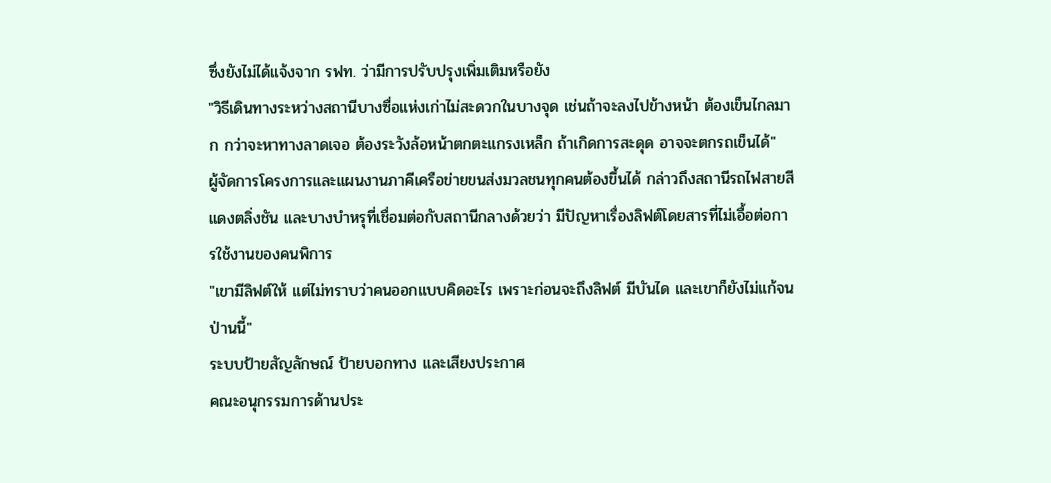ซึ่งยังไม่ได้แจ้งจาก รฟท. ว่ามีการปรับปรุงเพิ่มเติมหรือยัง
"วิธีเดินทางระหว่างสถานีบางซื่อแห่งเก่าไม่สะดวกในบางจุด เช่นถ้าจะลงไปข้างหน้า ต้องเข็นไกลมาก กว่าจะหาทางลาดเจอ ต้องระวังล้อหน้าตกตะแกรงเหล็ก ถ้าเกิดการสะดุด อาจจะตกรถเข็นได้"
ผู้จัดการโครงการและแผนงานภาคีเครือข่ายขนส่งมวลชนทุกคนต้องขึ้นได้ กล่าวถึงสถานีรถไฟสายสีแดงตลิ่งชัน และบางบำหรุที่เชื่อมต่อกับสถานีกลางด้วยว่า มีปัญหาเรื่องลิฟต์โดยสารที่ไม่เอื้อต่อการใช้งานของคนพิการ
"เขามีลิฟต์ให้ แต่ไม่ทราบว่าคนออกแบบคิดอะไร เพราะก่อนจะถึงลิฟต์ มีบันได และเขาก็ยังไม่แก้จนป่านนี้"
ระบบป้ายสัญลักษณ์ ป้ายบอกทาง และเสียงประกาศ
คณะอนุกรรมการด้านประ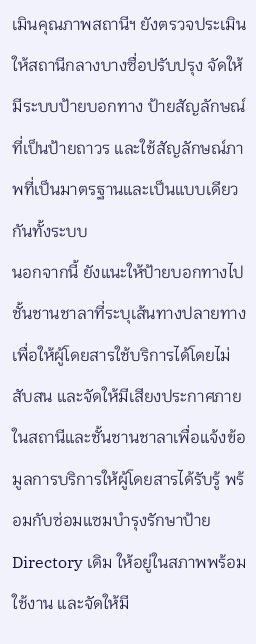เมินคุณภาพสถานีฯ ยังตรวจประเมินให้สถานีกลางบางซื่อปรับปรุง จัดให้มีระบบป้ายบอกทาง ป้ายสัญลักษณ์ที่เป็นป้ายถาวร และใช้สัญลักษณ์ภาพที่เป็นมาตรฐานและเป็นแบบเดียวกันทั้งระบบ
นอกจากนี้ ยังแนะให้ป้ายบอกทางไปชั้นชานชาลาที่ระบุเส้นทางปลายทาง เพื่อให้ผู้โดยสารใช้บริการได้โดยไม่สับสน และจัดให้มีเสียงประกาศภายในสถานีและชั้นชานชาลาเพื่อแจ้งข้อมูลการบริการให้ผู้โดยสารได้รับรู้ พร้อมกับซ่อมแซมบำรุงรักษาป้าย Directory เดิม ให้อยู่ในสภาพพร้อมใช้งาน และจัดให้มี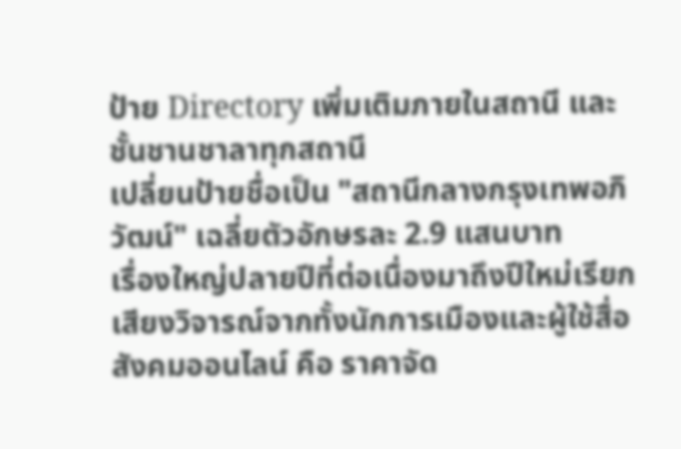ป้าย Directory เพิ่มเติมภายในสถานี และชั้นชานชาลาทุกสถานี
เปลี่ยนป้ายชื่อเป็น "สถานีกลางกรุงเทพอภิวัฒน์" เฉลี่ยตัวอักษรละ 2.9 แสนบาท
เรื่องใหญ่ปลายปีที่ต่อเนื่องมาถึงปีใหม่เรียกเสียงวิจารณ์จากทั้งนักการเมืองและผู้ใช้สื่อสังคมออนไลน์ คือ ราคาจัด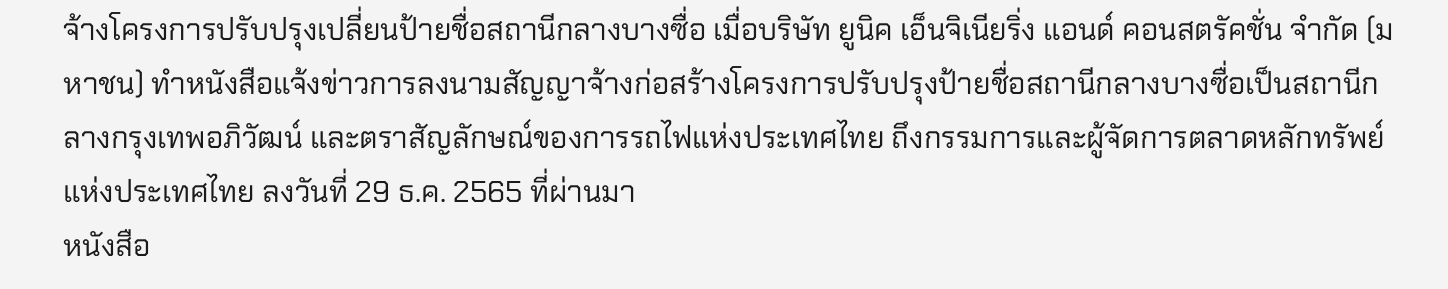จ้างโครงการปรับปรุงเปลี่ยนป้ายชื่อสถานีกลางบางซื่อ เมื่อบริษัท ยูนิค เอ็นจิเนียริ่ง แอนด์ คอนสตรัคชั่น จำกัด (มหาชน) ทำหนังสือแจ้งข่าวการลงนามสัญญาจ้างก่อสร้างโครงการปรับปรุงป้ายชื่อสถานีกลางบางซื่อเป็นสถานีกลางกรุงเทพอภิวัฒน์ และตราสัญลักษณ์ของการรถไฟแห่งประเทศไทย ถึงกรรมการและผู้จัดการตลาดหลักทรัพย์แห่งประเทศไทย ลงวันที่ 29 ธ.ค. 2565 ที่ผ่านมา
หนังสือ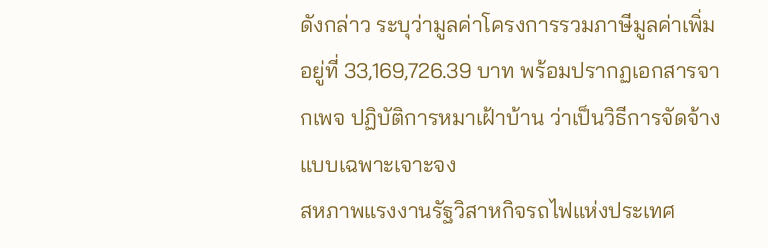ดังกล่าว ระบุว่ามูลค่าโครงการรวมภาษีมูลค่าเพิ่มอยู่ที่ 33,169,726.39 บาท พร้อมปรากฏเอกสารจากเพจ ปฏิบัติการหมาเฝ้าบ้าน ว่าเป็นวิธีการจัดจ้างแบบเฉพาะเจาะจง
สหภาพแรงงานรัฐวิสาหกิจรถไฟแห่งประเทศ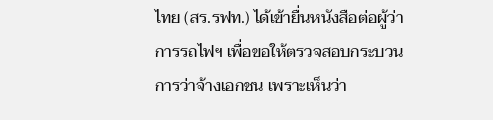ไทย (สร.รฟท.) ได้เข้ายื่นหนังสือต่อผู้ว่าการรถไฟฯ เพื่อขอให้ตรวจสอบกระบวนการว่าจ้างเอกชน เพราะเห็นว่า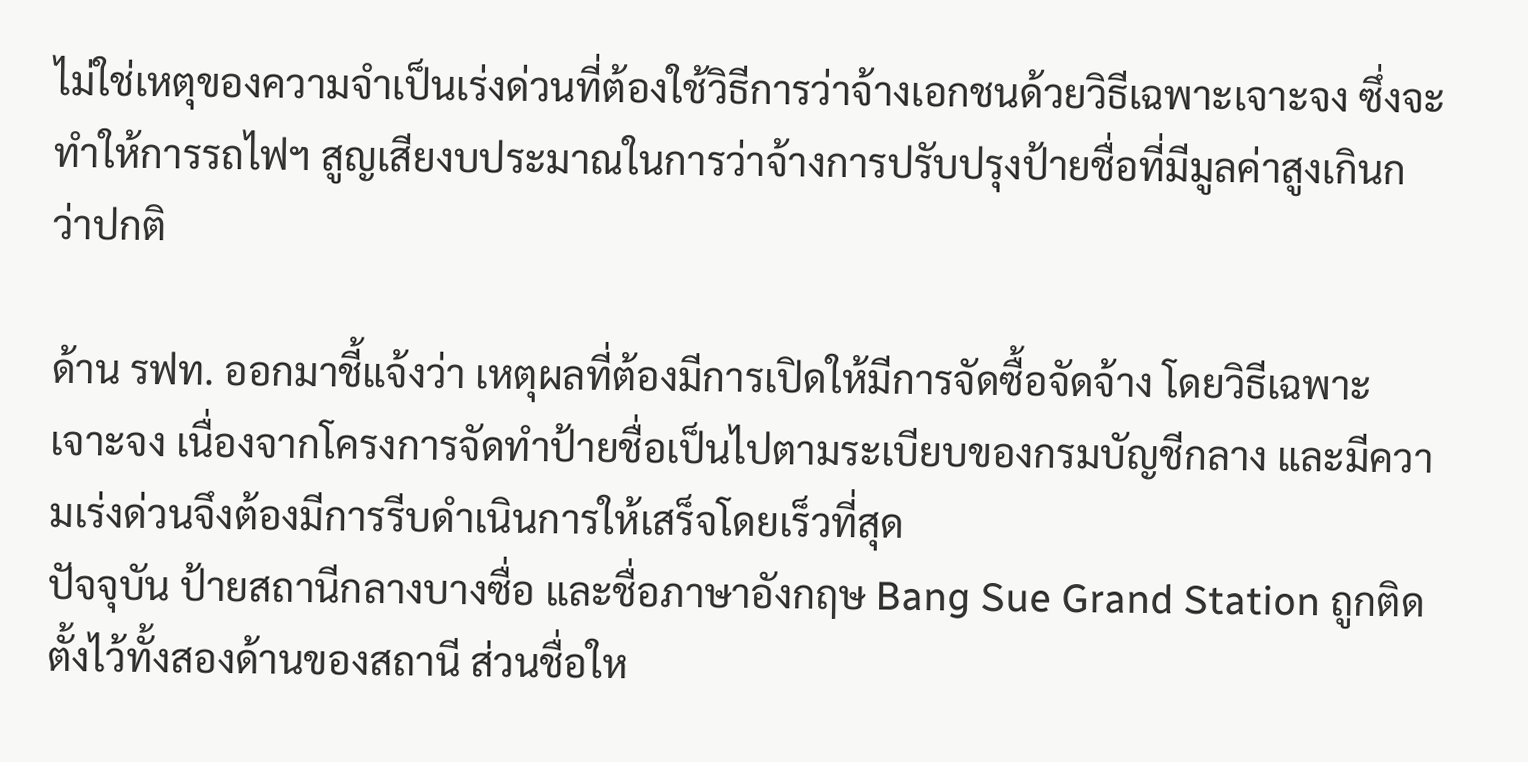ไม่ใช่เหตุของความจำเป็นเร่งด่วนที่ต้องใช้วิธีการว่าจ้างเอกชนด้วยวิธีเฉพาะเจาะจง ซึ่งจะทำให้การรถไฟฯ สูญเสียงบประมาณในการว่าจ้างการปรับปรุงป้ายชื่อที่มีมูลค่าสูงเกินกว่าปกติ

ด้าน รฟท. ออกมาชี้แจ้งว่า เหตุผลที่ต้องมีการเปิดให้มีการจัดซื้อจัดจ้าง โดยวิธีเฉพาะเจาะจง เนื่องจากโครงการจัดทำป้ายชื่อเป็นไปตามระเบียบของกรมบัญชีกลาง และมีความเร่งด่วนจึงต้องมีการรีบดำเนินการให้เสร็จโดยเร็วที่สุด
ปัจจุบัน ป้ายสถานีกลางบางซื่อ และชื่อภาษาอังกฤษ Bang Sue Grand Station ถูกติดตั้งไว้ทั้งสองด้านของสถานี ส่วนชื่อให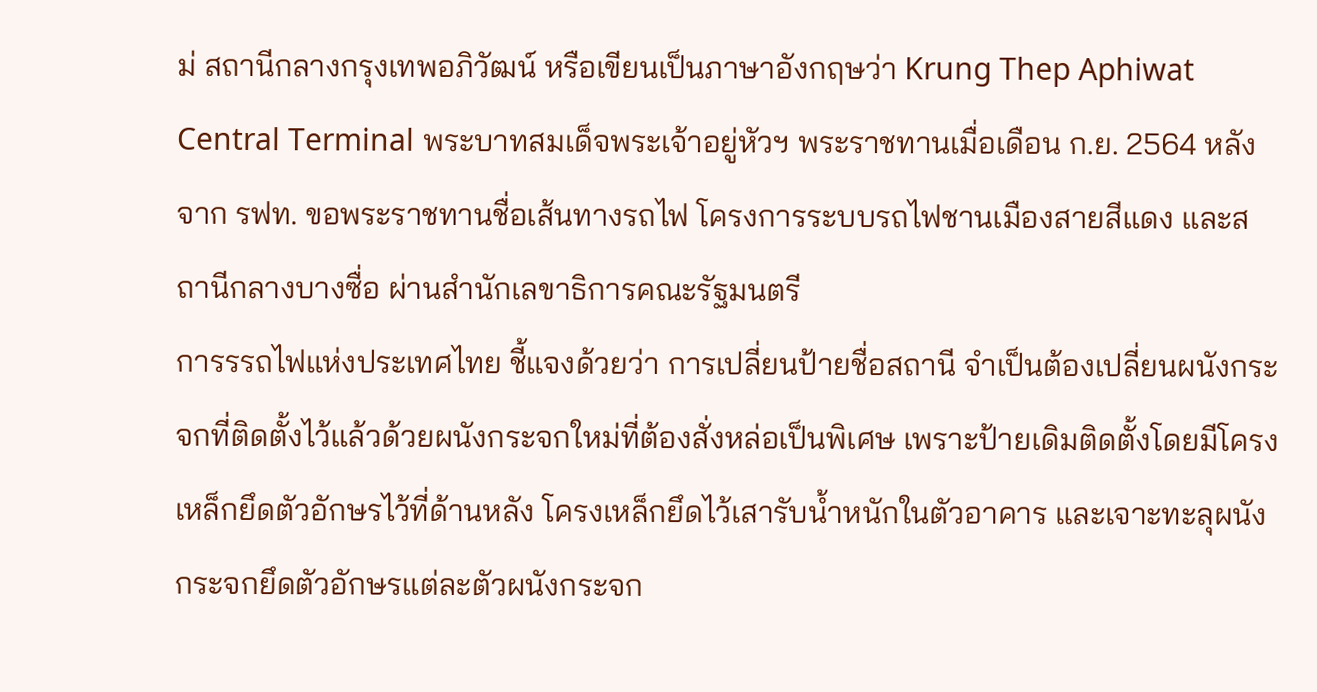ม่ สถานีกลางกรุงเทพอภิวัฒน์ หรือเขียนเป็นภาษาอังกฤษว่า Krung Thep Aphiwat Central Terminal พระบาทสมเด็จพระเจ้าอยู่หัวฯ พระราชทานเมื่อเดือน ก.ย. 2564 หลังจาก รฟท. ขอพระราชทานชื่อเส้นทางรถไฟ โครงการระบบรถไฟชานเมืองสายสีแดง และสถานีกลางบางซื่อ ผ่านสำนักเลขาธิการคณะรัฐมนตรี
การรรถไฟแห่งประเทศไทย ชี้แจงด้วยว่า การเปลี่ยนป้ายชื่อสถานี จำเป็นต้องเปลี่ยนผนังกระจกที่ติดตั้งไว้แล้วด้วยผนังกระจกใหม่ที่ต้องสั่งหล่อเป็นพิเศษ เพราะป้ายเดิมติดตั้งโดยมีโครงเหล็กยึดตัวอักษรไว้ที่ด้านหลัง โครงเหล็กยึดไว้เสารับน้ำหนักในตัวอาคาร และเจาะทะลุผนังกระจกยึดตัวอักษรแต่ละตัวผนังกระจก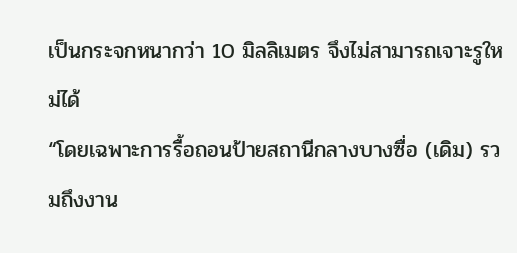เป็นกระจกหนากว่า 10 มิลลิเมตร จึงไม่สามารถเจาะรูใหม่ได้
“โดยเฉพาะการรื้อถอนป้ายสถานีกลางบางซื่อ (เดิม) รวมถึงงาน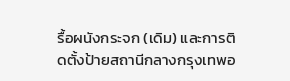รื้อผนังกระจก (เดิม) และการติดตั้งป้ายสถานีกลางกรุงเทพอ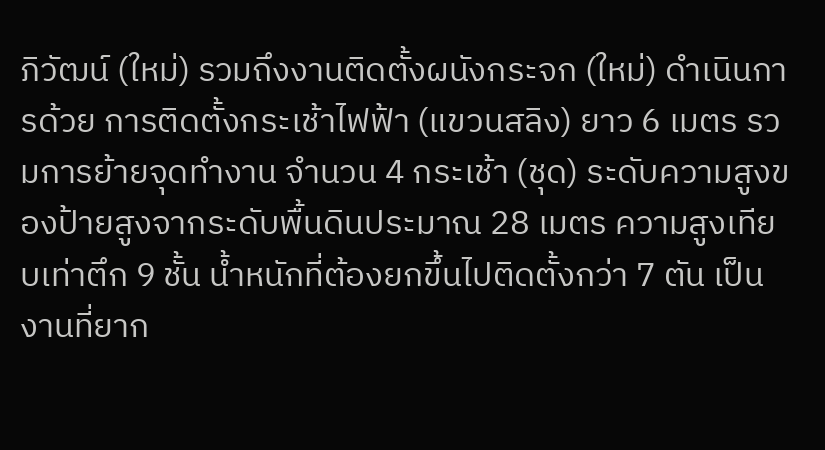ภิวัฒน์ (ใหม่) รวมถึงงานติดตั้งผนังกระจก (ใหม่) ดำเนินการด้วย การติดตั้งกระเช้าไฟฟ้า (แขวนสลิง) ยาว 6 เมตร รวมการย้ายจุดทำงาน จำนวน 4 กระเช้า (ชุด) ระดับความสูงของป้ายสูงจากระดับพื้นดินประมาณ 28 เมตร ความสูงเทียบเท่าตึก 9 ชั้น น้ำหนักที่ต้องยกขึ้นไปติดตั้งกว่า 7 ตัน เป็นงานที่ยาก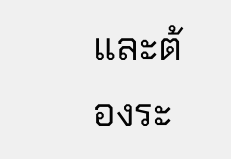และต้องระ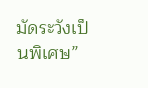มัดระวังเป็นพิเศษ”